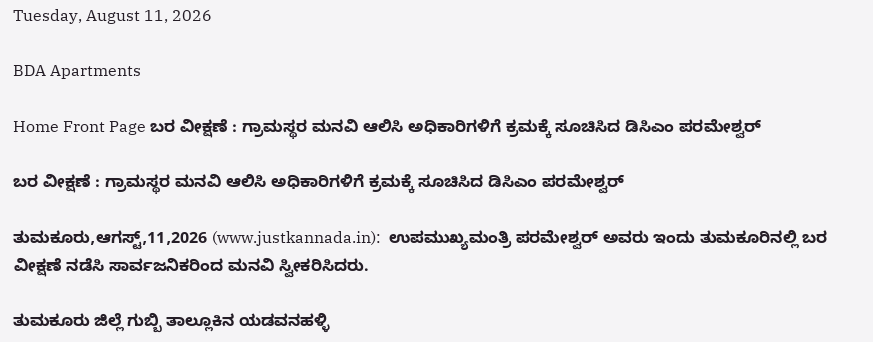Tuesday, August 11, 2026

BDA Apartments

Home Front Page ಬರ ವೀಕ್ಷಣೆ : ಗ್ರಾಮಸ್ಥರ ಮನವಿ ಆಲಿಸಿ ಅಧಿಕಾರಿಗಳಿಗೆ ಕ್ರಮಕ್ಕೆ ಸೂಚಿಸಿದ ಡಿಸಿಎಂ ಪರಮೇಶ್ವರ್

ಬರ ವೀಕ್ಷಣೆ : ಗ್ರಾಮಸ್ಥರ ಮನವಿ ಆಲಿಸಿ ಅಧಿಕಾರಿಗಳಿಗೆ ಕ್ರಮಕ್ಕೆ ಸೂಚಿಸಿದ ಡಿಸಿಎಂ ಪರಮೇಶ್ವರ್

ತುಮಕೂರು,ಆಗಸ್ಟ್,11,2026 (www.justkannada.in):  ಉಪಮುಖ್ಯಮಂತ್ರಿ ಪರಮೇಶ್ವರ್ ಅವರು ಇಂದು ತುಮಕೂರಿನಲ್ಲಿ ಬರ ವೀಕ್ಷಣೆ ನಡೆಸಿ ಸಾರ್ವಜನಿಕರಿಂದ ಮನವಿ ಸ್ವೀಕರಿಸಿದರು.

ತುಮಕೂರು ಜಿಲ್ಲೆ ಗುಬ್ಬಿ ತಾಲ್ಲೂಕಿನ ಯಡವನಹಳ್ಳಿ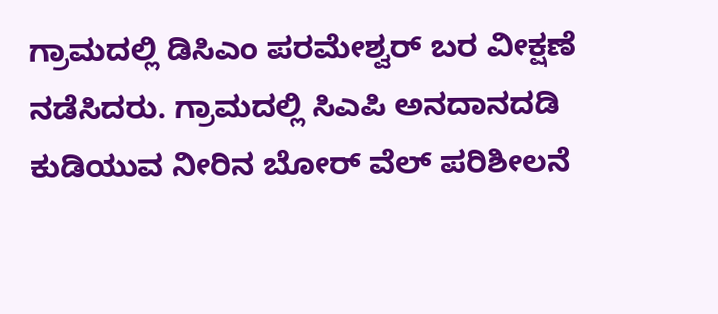ಗ್ರಾಮದಲ್ಲಿ ಡಿಸಿಎಂ ಪರಮೇಶ್ವರ್ ಬರ ವೀಕ್ಷಣೆ ನಡೆಸಿದರು. ಗ್ರಾಮದಲ್ಲಿ ಸಿಎಪಿ ಅನದಾನದಡಿ ಕುಡಿಯುವ ನೀರಿನ ಬೋರ್ ವೆಲ್ ಪರಿಶೀಲನೆ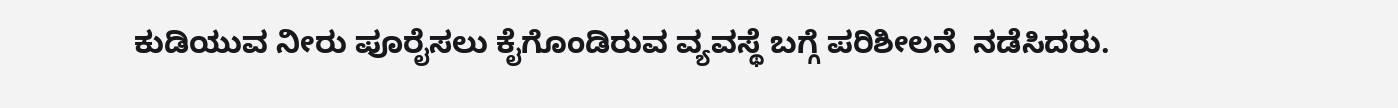ಕುಡಿಯುವ ನೀರು ಪೂರೈಸಲು ಕೈಗೊಂಡಿರುವ ವ್ಯವಸ್ಥೆ ಬಗ್ಗೆ ಪರಿಶೀಲನೆ  ನಡೆಸಿದರು.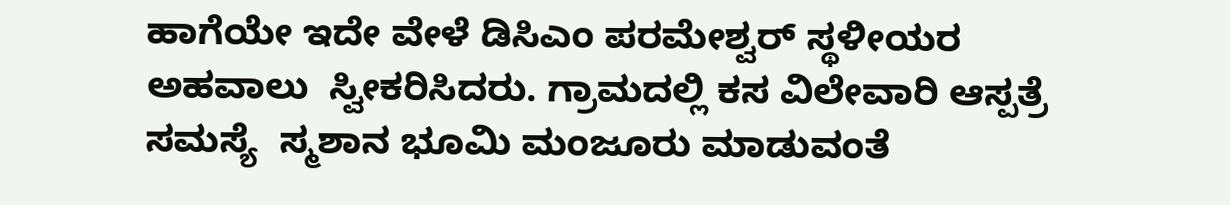ಹಾಗೆಯೇ ಇದೇ ವೇಳೆ ಡಿಸಿಎಂ ಪರಮೇಶ್ವರ್ ಸ್ಥಳೀಯರ ಅಹವಾಲು  ಸ್ವೀಕರಿಸಿದರು. ಗ್ರಾಮದಲ್ಲಿ ಕಸ ವಿಲೇವಾರಿ ಆಸ್ಪತ್ರೆ ಸಮಸ್ಯೆ  ಸ್ಮಶಾನ ಭೂಮಿ ಮಂಜೂರು ಮಾಡುವಂತೆ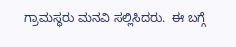ಗ್ರಾಮಸ್ಥರು ಮನವಿ ಸಲ್ಲಿಸಿದರು.  ಈ ಬಗ್ಗೆ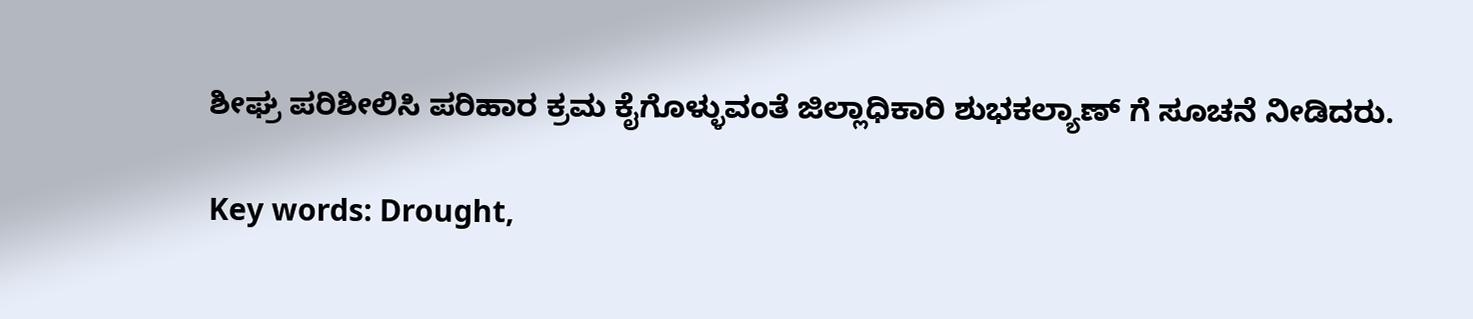ಶೀಘ್ರ ಪರಿಶೀಲಿಸಿ ಪರಿಹಾರ ಕ್ರಮ ಕೈಗೊಳ್ಳುವಂತೆ ಜಿಲ್ಲಾಧಿಕಾರಿ ಶುಭಕಲ್ಯಾಣ್ ಗೆ ಸೂಚನೆ ನೀಡಿದರು.

Key words: Drought,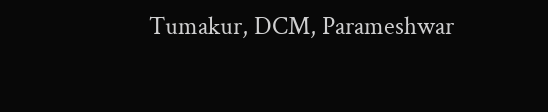Tumakur, DCM, Parameshwar